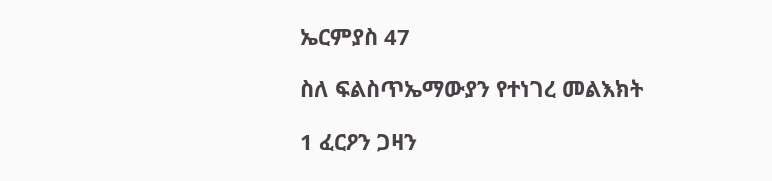ኤርምያስ 47

ስለ ፍልስጥኤማውያን የተነገረ መልእክት

1 ፈርዖን ጋዛን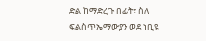ድል ከማድረጉ በፊት፣ ስለ ፍልስጥኤማውያን ወደ ነቢዩ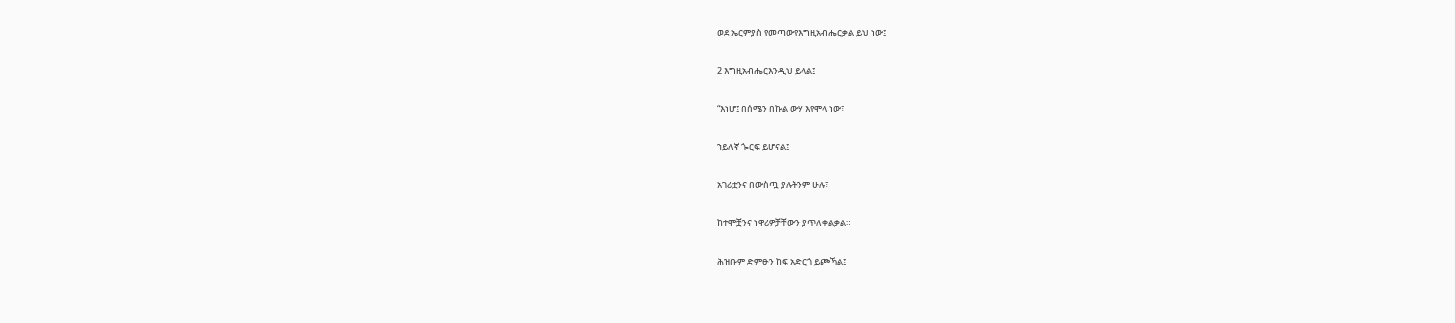ወደ ኤርምያስ የመጣውየእግዚአብሔርቃል ይህ ነው፤

2 እግዚአብሔርእንዲህ ይላል፤

“እነሆ፤ በሰሜን በኩል ውሃ እየሞላ ነው፣

ኀይለኛ ጐርፍ ይሆናል፤

አገሪቷንና በውስጧ ያሉትንም ሁሉ፣

ከተሞቿንና ነዋሪዎቻቸውን ያጥለቀልቃል።

ሕዝቡም ድምፁን ከፍ አድርጎ ይጮኻል፤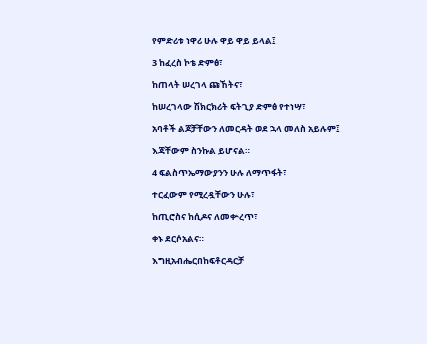የምድሪቱ ነዋሪ ሁሉ ዋይ ዋይ ይላል፤

3 ከፈረስ ኮቴ ድምፅ፣

ከጠላት ሠረገላ ጩኸትና፣

ከሠረገላው ሽክርክሪት ፍትጊያ ድምፅ የተነሣ፣

አባቶች ልጆቻቸውን ለመርዳት ወደ ኋላ መለስ አይሉም፤

እጃቸውም ስንኩል ይሆናል።

4 ፍልስጥኤማውያንን ሁሉ ለማጥፋት፣

ተርፈውም የሚረዷቸውን ሁሉ፣

ከጢሮስና ከሲዶና ለመቍረጥ፣

ቀኑ ደርሶአልና።

እግዚአብሔርበከፍቶርዳርቻ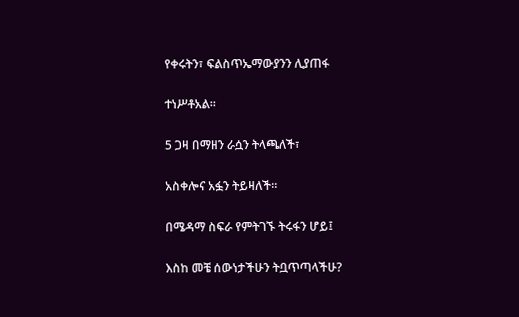የቀሩትን፣ ፍልስጥኤማውያንን ሊያጠፋ

ተነሥቶአል።

5 ጋዛ በማዘን ራሷን ትላጫለች፣

አስቀሎና አፏን ትይዛለች።

በሜዳማ ስፍራ የምትገኙ ትሩፋን ሆይ፤

እስከ መቼ ሰውነታችሁን ትቧጥጣላችሁ?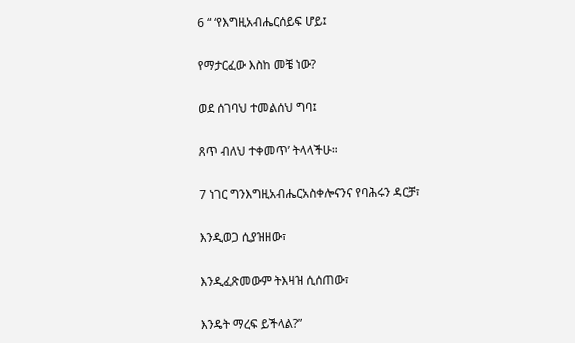6 “ ‘የእግዚአብሔርሰይፍ ሆይ፤

የማታርፈው እስከ መቼ ነው?

ወደ ሰገባህ ተመልሰህ ግባ፤

ጸጥ ብለህ ተቀመጥ’ ትላላችሁ።

7 ነገር ግንእግዚአብሔርአስቀሎናንና የባሕሩን ዳርቻ፣

እንዲወጋ ሲያዝዘው፣

እንዲፈጽመውም ትእዛዝ ሲሰጠው፣

እንዴት ማረፍ ይችላል?”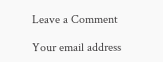Leave a Comment

Your email address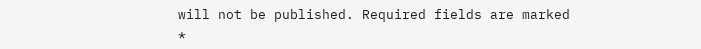will not be published. Required fields are marked *